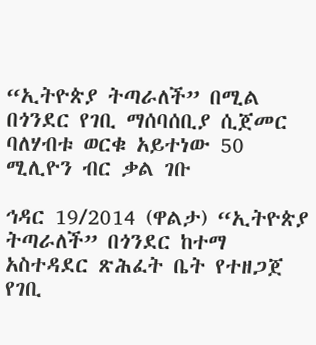“ኢትዮጵያ ትጣራለች” በሚል በጎንደር የገቢ ማሰባሰቢያ ሲጀመር ባለሃብቱ ወርቁ አይተነው 50 ሚሊዮን ብር ቃል ገቡ

ኅዳር 19/2014 (ዋልታ) “ኢትዮጵያ ትጣራለች” በጎንደር ከተማ አስተዳደር ጽሕፈት ቤት የተዘጋጀ የገቢ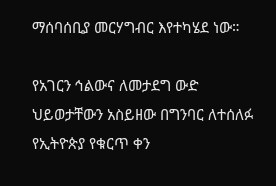ማሰባሰቢያ መርሃግብር እየተካሄደ ነው።

የአገርን ኅልውና ለመታደግ ውድ ህይወታቸውን አስይዘው በግንባር ለተሰለፉ የኢትዮጵያ የቁርጥ ቀን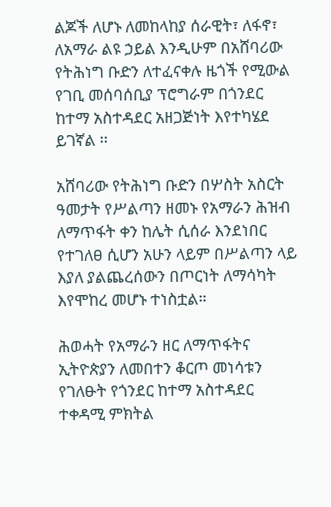ልጆች ለሆኑ ለመከላከያ ሰራዊት፣ ለፋኖ፣ ለአማራ ልዩ ኃይል እንዲሁም በአሸባሪው የትሕነግ ቡድን ለተፈናቀሉ ዜጎች የሚውል የገቢ መሰባሰቢያ ፕሮግራም በጎንደር ከተማ አስተዳደር አዘጋጅነት እየተካሄደ ይገኛል ፡፡

አሸባሪው የትሕነግ ቡድን በሦስት አስርት ዓመታት የሥልጣን ዘመኑ የአማራን ሕዝብ ለማጥፋት ቀን ከሌት ሲሰራ እንደነበር የተገለፀ ሲሆን አሁን ላይም በሥልጣን ላይ እያለ ያልጨረሰውን በጦርነት ለማሳካት እየሞከረ መሆኑ ተነስቷል።

ሕወሓት የአማራን ዘር ለማጥፋትና ኢትዮጵያን ለመበተን ቆርጦ መነሳቱን የገለፁት የጎንደር ከተማ አስተዳደር ተቀዳሚ ምክትል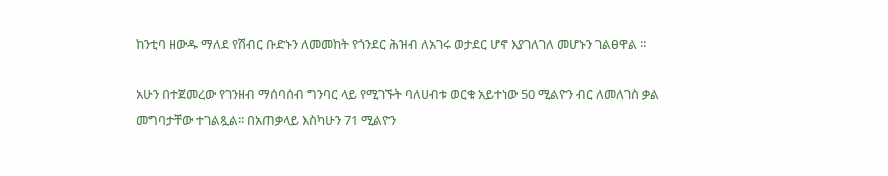ከንቲባ ዘውዱ ማለደ የሽብር ቡድኑን ለመመከት የጎንደር ሕዝብ ለአገሩ ወታደር ሆኖ እያገለገለ መሆኑን ገልፀዋል ፡፡

አሁን በተጀመረው የገንዘብ ማሰባሰብ ግንባር ላይ የሚገኙት ባለሀብቱ ወርቁ አይተነው 50 ሚልዮን ብር ለመለገስ ቃል መግባታቸው ተገልጿል፡፡ በአጠቃላይ እስካሁን 71 ሚልዮን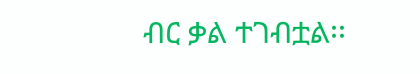ብር ቃል ተገብቷል፡፡